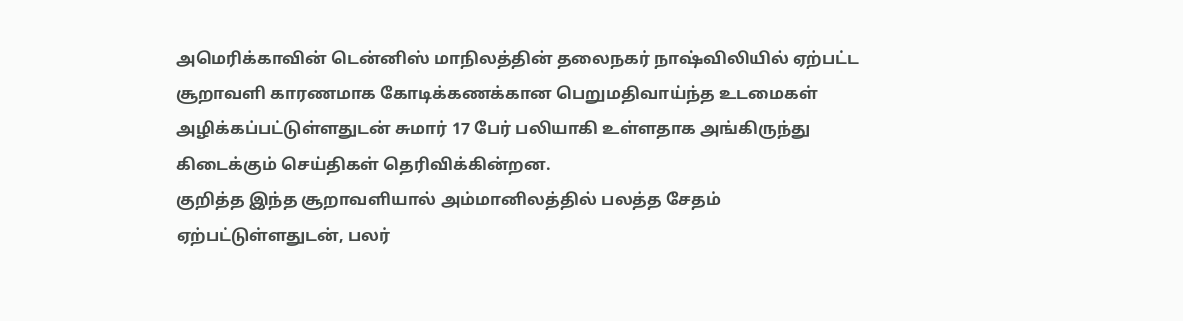அமெரிக்காவின் டென்னிஸ் மாநிலத்தின் தலைநகர் நாஷ்விலியில் ஏற்பட்ட சூறாவளி காரணமாக கோடிக்கணக்கான பெறுமதிவாய்ந்த உடமைகள் அழிக்கப்பட்டுள்ளதுடன் சுமார் 17 பேர் பலியாகி உள்ளதாக அங்கிருந்து கிடைக்கும் செய்திகள் தெரிவிக்கின்றன.
குறித்த இந்த சூறாவளியால் அம்மானிலத்தில் பலத்த சேதம் ஏற்பட்டுள்ளதுடன், பலர்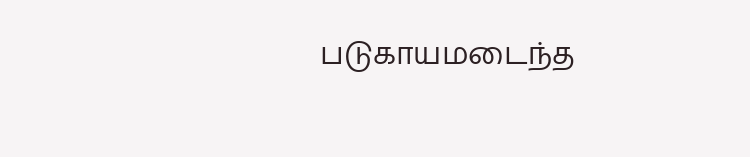படுகாயமடைந்த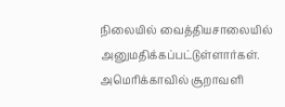நிலையில் வைத்தியசாலையில் அனுமதிக்கப்பட்டுள்ளார்கள்.
அமெரிக்காவில் சூறாவளி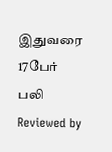இதுவரை 17பேர் பலி
Reviewed by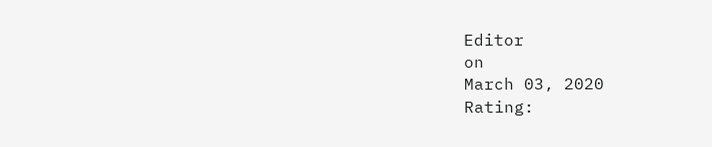Editor
on
March 03, 2020
Rating: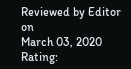Reviewed by Editor
on
March 03, 2020
Rating: